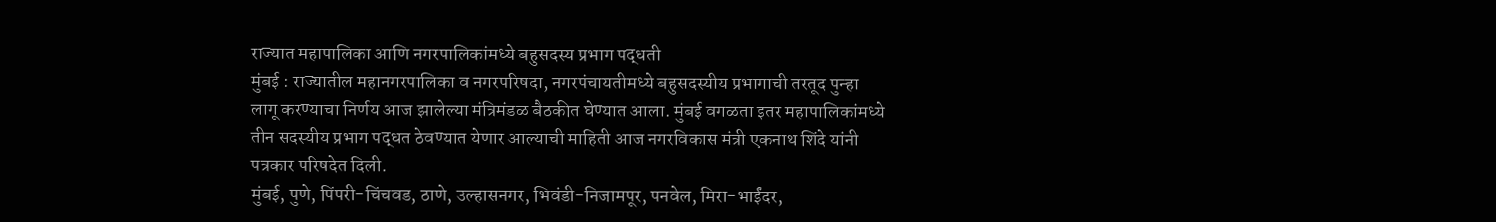राज्यात महापालिका आणि नगरपालिकांमध्ये बहुसदस्य प्रभाग पद्धती
मुंबई : राज्यातील महानगरपालिका व नगरपरिषदा, नगरपंचायतीमध्ये बहुसदस्यीय प्रभागाची तरतूद पुन्हा लागू करण्याचा निर्णय आज झालेल्या मंत्रिमंडळ बैठकीत घेण्यात आला. मुंबई वगळता इतर महापालिकांमध्ये तीन सदस्यीय प्रभाग पद्धत ठेवण्यात येणार आल्याची माहिती आज नगरविकास मंत्री एकनाथ शिंदे यांनी पत्रकार परिषदेत दिली.
मुंबई, पुणे, पिंपरी-चिंचवड, ठाणे, उल्हासनगर, भिवंडी-निजामपूर, पनवेल, मिरा-भाईंदर,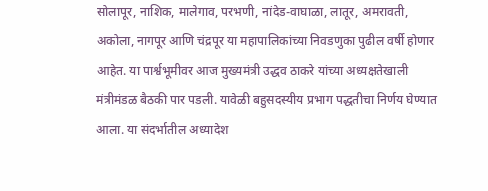सोलापूर, नाशिक, मालेगाव, परभणी, नांदेड-वाघाळा, लातूर, अमरावती, अकोला, नागपूर आणि चंद्रपूर या महापालिकांच्या निवडणुका पुढील वर्षी होणार आहेत. या पार्श्वभूमीवर आज मुख्यमंत्री उद्धव ठाकरे यांच्या अध्यक्षतेखाली मंत्रीमंडळ बैठकी पार पडली. यावेळी बहुसदस्यीय प्रभाग पद्धतीचा निर्णय घेण्यात आला. या संदर्भातील अध्यादेश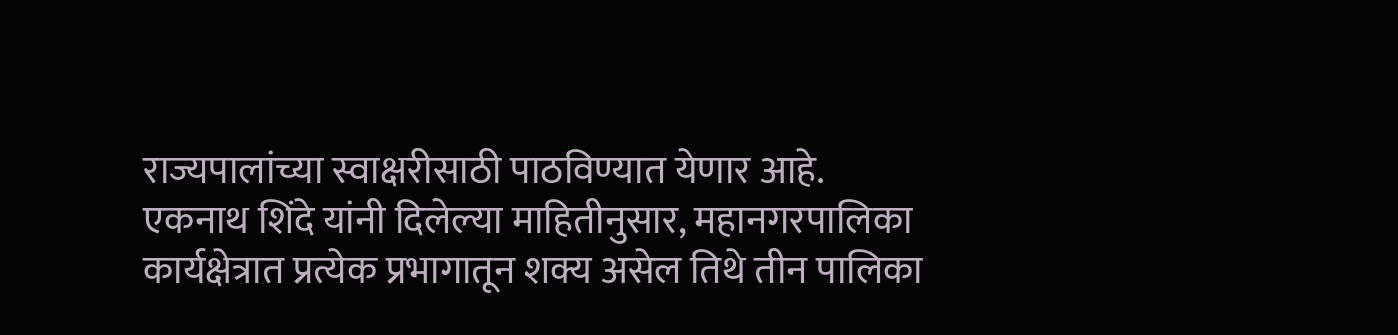राज्यपालांच्या स्वाक्षरीसाठी पाठविण्यात येणार आहे.
एकनाथ शिंदे यांनी दिलेल्या माहितीनुसार, महानगरपालिका कार्यक्षेत्रात प्रत्येक प्रभागातून शक्य असेल तिथे तीन पालिका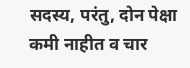सदस्य, परंतु, दोन पेक्षा कमी नाहीत व चार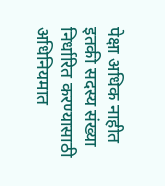पेक्षा अधिक नाहीत इतकी सदस्य संख्या निर्धारित करण्यासाठी अधिनियमात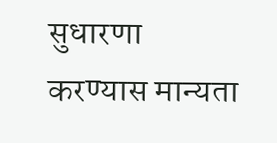सुधारणा करण्यास मान्यता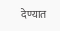देण्यात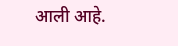आली आहे.